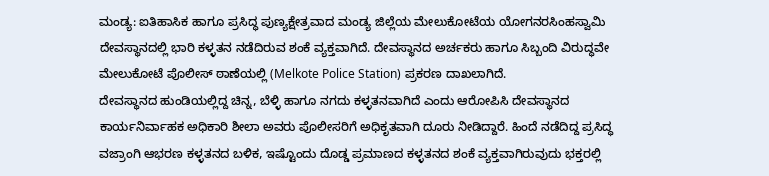ಮಂಡ್ಯ: ಐತಿಹಾಸಿಕ ಹಾಗೂ ಪ್ರಸಿದ್ಧ ಪುಣ್ಯಕ್ಷೇತ್ರವಾದ ಮಂಡ್ಯ ಜಿಲ್ಲೆಯ ಮೇಲುಕೋಟೆಯ ಯೋಗನರಸಿಂಹಸ್ವಾಮಿ ದೇವಸ್ಥಾನದಲ್ಲಿ ಭಾರಿ ಕಳ್ಳತನ ನಡೆದಿರುವ ಶಂಕೆ ವ್ಯಕ್ತವಾಗಿದೆ. ದೇವಸ್ಥಾನದ ಅರ್ಚಕರು ಹಾಗೂ ಸಿಬ್ಬಂದಿ ವಿರುದ್ಧವೇ ಮೇಲುಕೋಟೆ ಪೊಲೀಸ್ ಠಾಣೆಯಲ್ಲಿ (Melkote Police Station) ಪ್ರಕರಣ ದಾಖಲಾಗಿದೆ.
ದೇವಸ್ಥಾನದ ಹುಂಡಿಯಲ್ಲಿದ್ದ ಚಿನ್ನ, ಬೆಳ್ಳಿ ಹಾಗೂ ನಗದು ಕಳ್ಳತನವಾಗಿದೆ ಎಂದು ಆರೋಪಿಸಿ ದೇವಸ್ಥಾನದ ಕಾರ್ಯನಿರ್ವಾಹಕ ಅಧಿಕಾರಿ ಶೀಲಾ ಅವರು ಪೊಲೀಸರಿಗೆ ಅಧಿಕೃತವಾಗಿ ದೂರು ನೀಡಿದ್ದಾರೆ. ಹಿಂದೆ ನಡೆದಿದ್ದ ಪ್ರಸಿದ್ಧ ವಜ್ರಾಂಗಿ ಆಭರಣ ಕಳ್ಳತನದ ಬಳಿಕ, ಇಷ್ಟೊಂದು ದೊಡ್ಡ ಪ್ರಮಾಣದ ಕಳ್ಳತನದ ಶಂಕೆ ವ್ಯಕ್ತವಾಗಿರುವುದು ಭಕ್ತರಲ್ಲಿ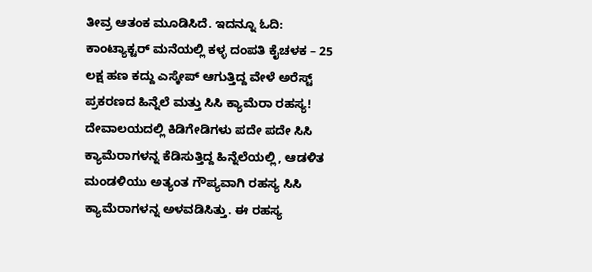ತೀವ್ರ ಆತಂಕ ಮೂಡಿಸಿದೆ. ಇದನ್ನೂ ಓದಿ: ಕಾಂಟ್ಯಾಕ್ಟರ್ ಮನೆಯಲ್ಲಿ ಕಳ್ಳ ದಂಪತಿ ಕೈಚಳಕ – 25 ಲಕ್ಷ ಹಣ ಕದ್ದು ಎಸ್ಕೇಪ್ ಆಗುತ್ತಿದ್ದ ವೇಳೆ ಅರೆಸ್ಟ್
ಪ್ರಕರಣದ ಹಿನ್ನೆಲೆ ಮತ್ತು ಸಿಸಿ ಕ್ಯಾಮೆರಾ ರಹಸ್ಯ!
ದೇವಾಲಯದಲ್ಲಿ ಕಿಡಿಗೇಡಿಗಳು ಪದೇ ಪದೇ ಸಿಸಿ ಕ್ಯಾಮೆರಾಗಳನ್ನ ಕೆಡಿಸುತ್ತಿದ್ದ ಹಿನ್ನೆಲೆಯಲ್ಲಿ, ಆಡಳಿತ ಮಂಡಳಿಯು ಅತ್ಯಂತ ಗೌಪ್ಯವಾಗಿ ರಹಸ್ಯ ಸಿಸಿ ಕ್ಯಾಮೆರಾಗಳನ್ನ ಅಳವಡಿಸಿತ್ತು. ಈ ರಹಸ್ಯ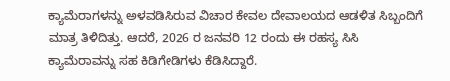ಕ್ಯಾಮೆರಾಗಳನ್ನು ಅಳವಡಿಸಿರುವ ವಿಚಾರ ಕೇವಲ ದೇವಾಲಯದ ಆಡಳಿತ ಸಿಬ್ಬಂದಿಗೆ ಮಾತ್ರ ತಿಳಿದಿತ್ತು. ಆದರೆ, 2026 ರ ಜನವರಿ 12 ರಂದು ಈ ರಹಸ್ಯ ಸಿಸಿ ಕ್ಯಾಮೆರಾವನ್ನು ಸಹ ಕಿಡಿಗೇಡಿಗಳು ಕೆಡಿಸಿದ್ದಾರೆ.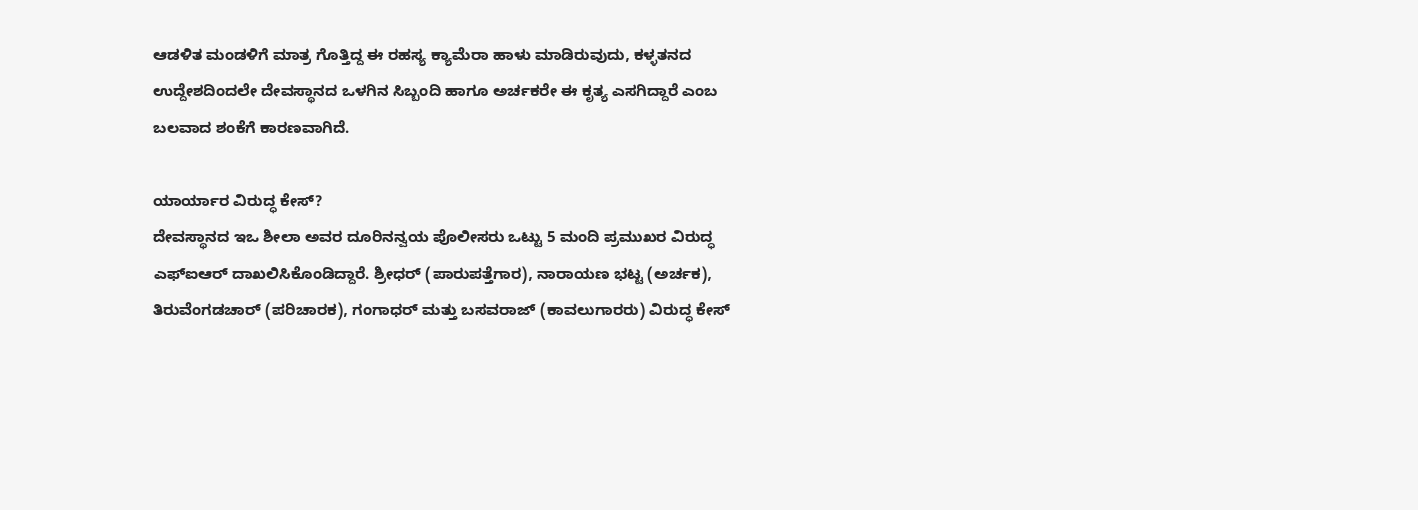ಆಡಳಿತ ಮಂಡಳಿಗೆ ಮಾತ್ರ ಗೊತ್ತಿದ್ದ ಈ ರಹಸ್ಯ ಕ್ಯಾಮೆರಾ ಹಾಳು ಮಾಡಿರುವುದು, ಕಳ್ಳತನದ ಉದ್ದೇಶದಿಂದಲೇ ದೇವಸ್ಥಾನದ ಒಳಗಿನ ಸಿಬ್ಬಂದಿ ಹಾಗೂ ಅರ್ಚಕರೇ ಈ ಕೃತ್ಯ ಎಸಗಿದ್ದಾರೆ ಎಂಬ ಬಲವಾದ ಶಂಕೆಗೆ ಕಾರಣವಾಗಿದೆ.

ಯಾರ್ಯಾರ ವಿರುದ್ಧ ಕೇಸ್?
ದೇವಸ್ಥಾನದ ಇಒ ಶೀಲಾ ಅವರ ದೂರಿನನ್ವಯ ಪೊಲೀಸರು ಒಟ್ಟು 5 ಮಂದಿ ಪ್ರಮುಖರ ವಿರುದ್ಧ ಎಫ್ಐಆರ್ ದಾಖಲಿಸಿಕೊಂಡಿದ್ದಾರೆ. ಶ್ರೀಧರ್ (ಪಾರುಪತ್ತೆಗಾರ), ನಾರಾಯಣ ಭಟ್ಟ (ಅರ್ಚಕ), ತಿರುವೆಂಗಡಚಾರ್ (ಪರಿಚಾರಕ), ಗಂಗಾಧರ್ ಮತ್ತು ಬಸವರಾಜ್ (ಕಾವಲುಗಾರರು) ವಿರುದ್ಧ ಕೇಸ್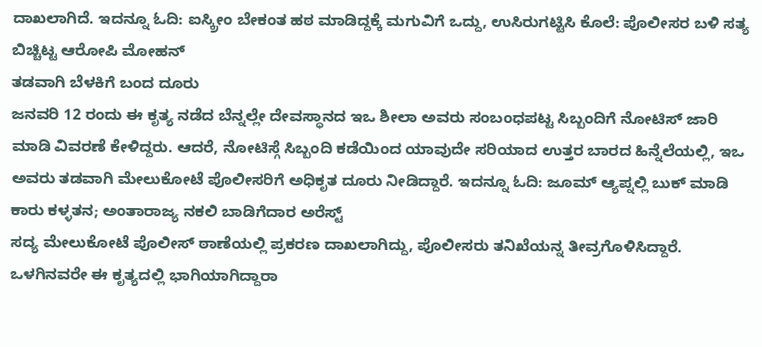ದಾಖಲಾಗಿದೆ. ಇದನ್ನೂ ಓದಿ: ಐಸ್ಕ್ರೀಂ ಬೇಕಂತ ಹಠ ಮಾಡಿದ್ದಕ್ಕೆ ಮಗುವಿಗೆ ಒದ್ದು, ಉಸಿರುಗಟ್ಟಿಸಿ ಕೊಲೆ: ಪೊಲೀಸರ ಬಳಿ ಸತ್ಯ ಬಿಚ್ಚಿಟ್ಟ ಆರೋಪಿ ಮೋಹನ್
ತಡವಾಗಿ ಬೆಳಕಿಗೆ ಬಂದ ದೂರು
ಜನವರಿ 12 ರಂದು ಈ ಕೃತ್ಯ ನಡೆದ ಬೆನ್ನಲ್ಲೇ ದೇವಸ್ಥಾನದ ಇಒ ಶೀಲಾ ಅವರು ಸಂಬಂಧಪಟ್ಟ ಸಿಬ್ಬಂದಿಗೆ ನೋಟಿಸ್ ಜಾರಿ ಮಾಡಿ ವಿವರಣೆ ಕೇಳಿದ್ದರು. ಆದರೆ, ನೋಟಿಸ್ಗೆ ಸಿಬ್ಬಂದಿ ಕಡೆಯಿಂದ ಯಾವುದೇ ಸರಿಯಾದ ಉತ್ತರ ಬಾರದ ಹಿನ್ನೆಲೆಯಲ್ಲಿ, ಇಒ ಅವರು ತಡವಾಗಿ ಮೇಲುಕೋಟೆ ಪೊಲೀಸರಿಗೆ ಅಧಿಕೃತ ದೂರು ನೀಡಿದ್ದಾರೆ. ಇದನ್ನೂ ಓದಿ: ಜೂಮ್ ಆ್ಯಪ್ನಲ್ಲಿ ಬುಕ್ ಮಾಡಿ ಕಾರು ಕಳ್ಳತನ; ಅಂತಾರಾಜ್ಯ ನಕಲಿ ಬಾಡಿಗೆದಾರ ಅರೆಸ್ಟ್
ಸದ್ಯ ಮೇಲುಕೋಟೆ ಪೊಲೀಸ್ ಠಾಣೆಯಲ್ಲಿ ಪ್ರಕರಣ ದಾಖಲಾಗಿದ್ದು, ಪೊಲೀಸರು ತನಿಖೆಯನ್ನ ತೀವ್ರಗೊಳಿಸಿದ್ದಾರೆ. ಒಳಗಿನವರೇ ಈ ಕೃತ್ಯದಲ್ಲಿ ಭಾಗಿಯಾಗಿದ್ದಾರಾ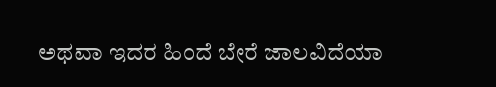ಅಥವಾ ಇದರ ಹಿಂದೆ ಬೇರೆ ಜಾಲವಿದೆಯಾ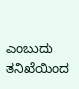ಎಂಬುದು ತನಿಖೆಯಿಂದ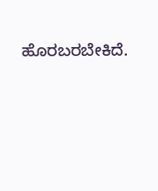ಹೊರಬರಬೇಕಿದೆ.